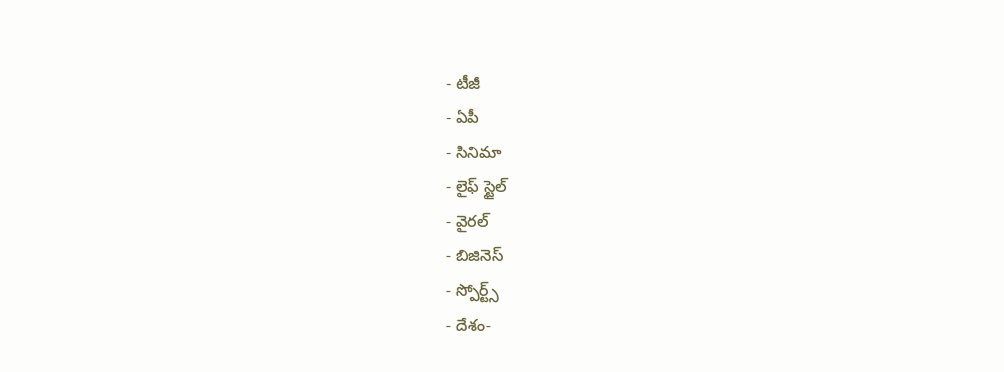- టీజీ
- ఏపీ
- సినిమా
- లైఫ్ స్టైల్
- వైరల్
- బిజినెస్
- స్పోర్ట్స్
- దేశం-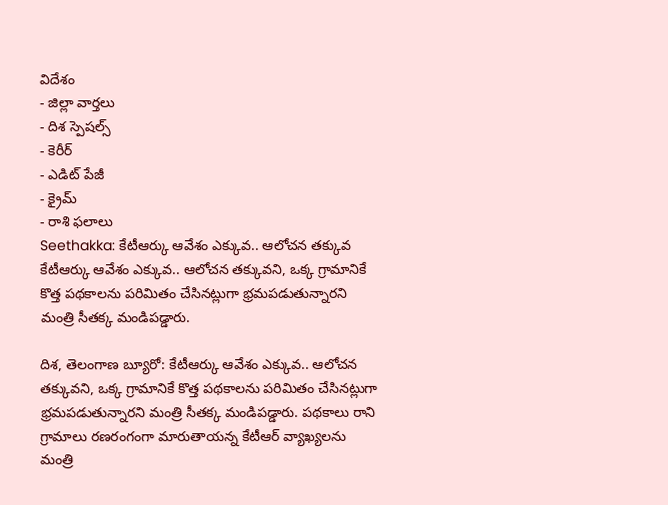విదేశం
- జిల్లా వార్తలు
- దిశ స్పెషల్స్
- కెరీర్
- ఎడిట్ పేజీ
- క్రైమ్
- రాశి ఫలాలు
Seethakka: కేటీఆర్కు ఆవేశం ఎక్కువ.. ఆలోచన తక్కువ
కేటీఆర్కు ఆవేశం ఎక్కువ.. ఆలోచన తక్కువని, ఒక్క గ్రామానికే కొత్త పథకాలను పరిమితం చేసినట్లుగా భ్రమపడుతున్నారని మంత్రి సీతక్క మండిపడ్డారు.

దిశ, తెలంగాణ బ్యూరో: కేటీఆర్కు ఆవేశం ఎక్కువ.. ఆలోచన తక్కువని, ఒక్క గ్రామానికే కొత్త పథకాలను పరిమితం చేసినట్లుగా భ్రమపడుతున్నారని మంత్రి సీతక్క మండిపడ్డారు. పథకాలు రాని గ్రామాలు రణరంగంగా మారుతాయన్న కేటీఆర్ వ్యాఖ్యలను మంత్రి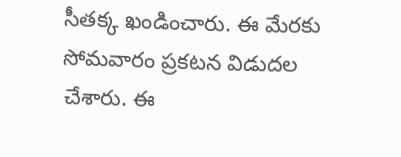సీతక్క ఖండించారు. ఈ మేరకు సోమవారం ప్రకటన విడుదల చేశారు. ఈ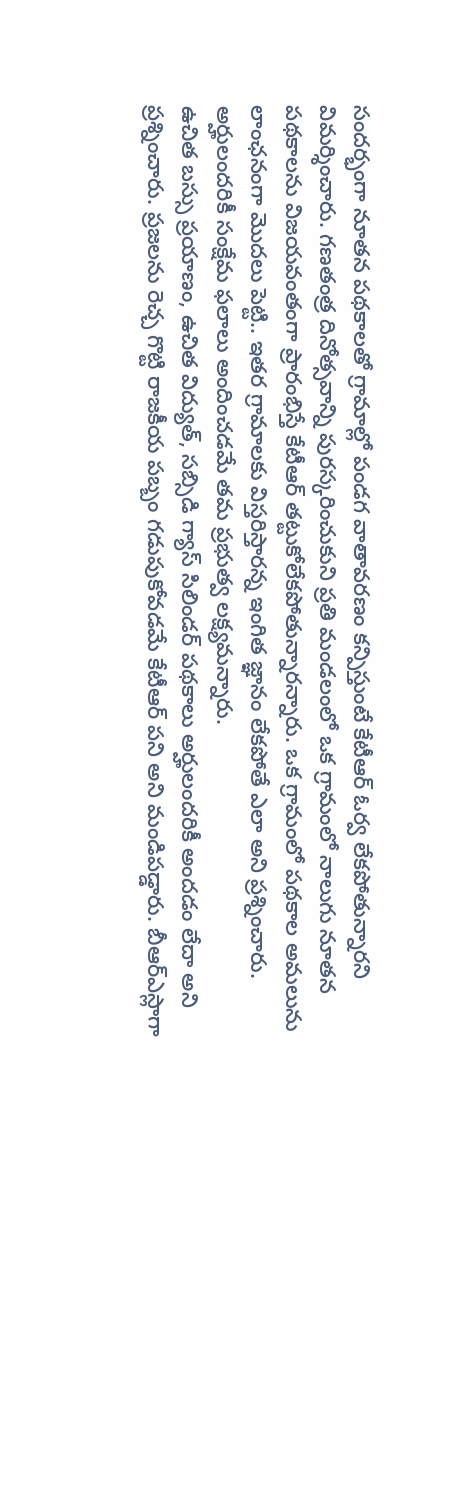సందర్భంగా నూతన పథకాలతో గ్రామాల్లో పండగ వాతావరణం కన్పిస్తుంటే కేటీఆర్ ఓర్వ లేకపోతున్నారని విమర్శించారు. గణతంత్ర దినోత్సవాన్ని పురస్కరించుకుని ప్రతి మండలంలో ఒక గ్రామంలో నాలుగు నూతన పథకాలను విజయవంతంగా ప్రారంభిస్తే కేటీఆర్ తట్టుకోలేకపోతున్నారన్నారు. ఒక గ్రామంలో పథకాల అమలును లాంఛనంగా మొదలు పెట్టి.. ఇతర గ్రామాలకు విస్తరిస్తారన్న ఇంగిత జ్ఞానం లేకపోతే ఎలా అని ప్రశ్నించారు. అర్హులందరికీ సంక్షేమ ఫలాలు అందించడమే తమ ప్రభుత్వ లక్ష్యమన్నారు.
ఉచిత బస్సు ప్రయాణం, ఉచిత విద్యుత్, సబ్సిడి గ్యాస్ సిలిండర్ పథకాలు అర్హులందరికీ అందడం లేదా అని ప్రశ్నించారు. ప్రజలను రెచ్చ గొట్టి రాజకీయ పబ్బం గడుపుకోవడమే కేటీఆర్ పని అని మండిపడ్డారు. బీఆర్ఎస్లాగా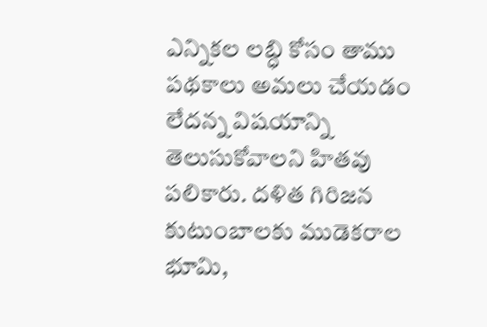ఎన్నికల లబ్ధి కోసం తాము పథకాలు అమలు చేయడం లేదన్న విషయాన్ని తెలుసుకోవాలని హితవు పలికారు. దళిత గిరిజన కుటుంబాలకు ముడెకరాల భూమి,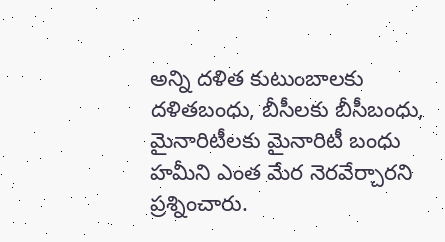అన్ని దళిత కుటుంబాలకు దళితబంధు, బీసీలకు బీసీబంధు, మైనారిటీలకు మైనారిటీ బంధు హమీని ఎంత మేర నెరవేర్చారని ప్రశ్నించారు.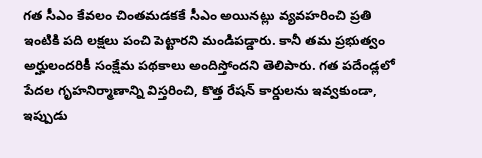గత సీఎం కేవలం చింతమడకకే సీఎం అయినట్లు వ్యవహరించి ప్రతి ఇంటికి పది లక్షలు పంచి పెట్టారని మండిపడ్డారు. కానీ తమ ప్రభుత్వం అర్హులందరికీ సంక్షేమ పథకాలు అందిస్తోందని తెలిపారు. గత పదేండ్లలో పేదల గృహనిర్మాణాన్ని విస్తరించి, కొత్త రేషన్ కార్డులను ఇవ్వకుండా, ఇప్పుడు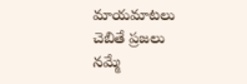మాయమాటలు చెబితే ప్రజలు నమ్మే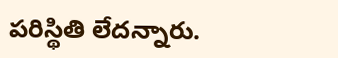పరిస్థితి లేదన్నారు.